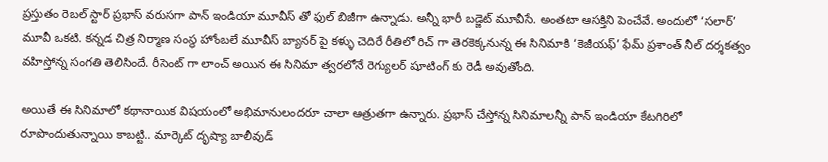ప్రస్తుతం రెబల్ స్టార్ ప్రభాస్ వరుసగా పాన్ ఇండియా మూవీస్ తో ఫుల్ బిజీగా ఉన్నాడు. అన్నీ భారీ బడ్జెట్ మూవీసే. అంతటా ఆసక్తిని పెంచేవే. అందులో ‘సలార్’ మూవీ ఒకటి. కన్నడ చిత్ర నిర్మాణ సంస్థ హోంబలే మూవీస్ బ్యానర్ పై కళ్ళు చెదిరే రీతిలో రిచ్ గా తెరకెక్కనున్న ఈ సినిమాకి ‘కెజీయఫ్’ ఫేమ్ ప్రశాంత్ నీల్ దర్శకత్వం వహిస్తోన్న సంగతి తెలిసిందే. రీసెంట్ గా లాంచ్ అయిన ఈ సినిమా త్వరలోనే రెగ్యులర్ షూటింగ్ కు రెడీ అవుతోంది.

అయితే ఈ సినిమాలో కథానాయిక విషయంలో అభిమానులందరూ చాలా ఆత్రుతగా ఉన్నారు. ప్రభాస్ చేస్తోన్న సినిమాలన్నీ పాన్ ఇండియా కేటగిరిలో రూపొందుతున్నాయి కాబట్టి.. మార్కెట్ దృష్యా బాలీవుడ్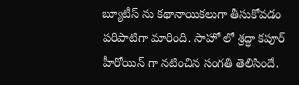బ్యూటీస్ ను కథానాయికలుగా తీసుకోవడం పరిపాటిగా మారింది. సాహో లో శ్రద్ధా కపూర్ హీరోయిన్ గా నటించిన సంగతి తెలిసిందే.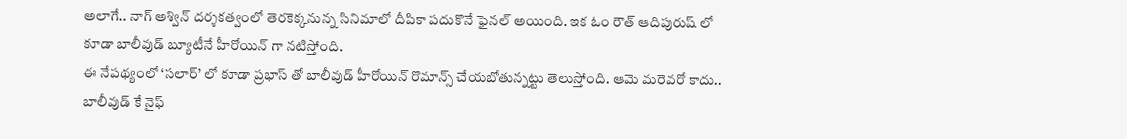అలాగే.. నాగ్ అశ్విన్ దర్శకత్వంలో తెరకెక్కనున్న సినిమాలో దీపికా పదుకొనే ఫైనల్ అయింది. ఇక ఓం రౌత్ ఆదిపురుష్ లో కూడా బాలీవుడ్ బ్యూటీనే హీరోయిన్ గా నటిస్తోంది.
ఈ నేపథ్యంలో ‘సలార్’ లో కూడా ప్రభాస్ తో బాలీవుడ్ హీరోయిన్ రొమాన్స్ చేయబోతున్నట్టు తెలుస్తోంది. ఆమె మరెవరో కాదు.. బాలీవుడ్ కే నైఫ్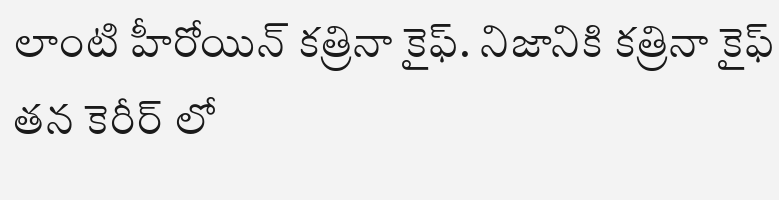లాంటి హీరోయిన్ కత్రినా కైఫ్. నిజానికి కత్రినా కైఫ్ తన కెరీర్ లో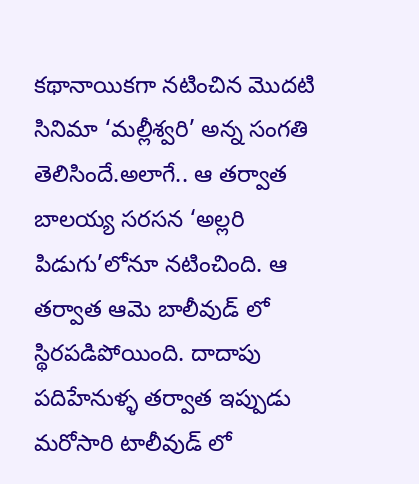కథానాయికగా నటించిన మొదటి సినిమా ‘మల్లీశ్వరి’ అన్న సంగతి తెలిసిందే.అలాగే.. ఆ తర్వాత బాలయ్య సరసన ‘అల్లరి పిడుగు’లోనూ నటించింది. ఆ తర్వాత ఆమె బాలీవుడ్ లో స్థిరపడిపోయింది. దాదాపు పదిహేనుళ్ళ తర్వాత ఇప్పుడు మరోసారి టాలీవుడ్ లో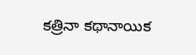కత్రినా కథానాయిక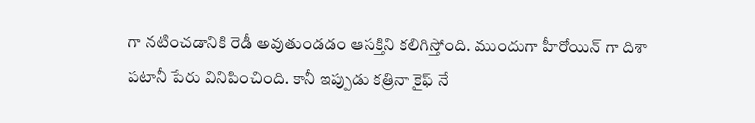గా నటించడానికి రెడీ అవుతుండడం ఆసక్తిని కలిగిస్తోంది. ముందుగా హీరోయిన్ గా దిశా పటానీ పేరు వినిపించింది. కానీ ఇప్పుడు కత్రినా కైఫ్ నే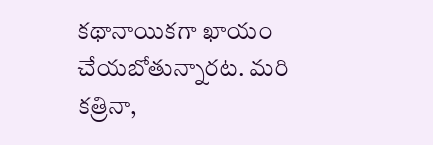కథానాయికగా ఖాయం చేయబోతున్నారట. మరి కత్రినా,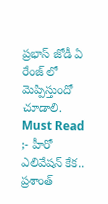ప్రభాస్ జోడీ ఏ రేంజ్ లో మెప్పిస్తుందో చూడాలి.
Must Read ;- హీరో ఎలివేషన్ కేక.. ప్రశాంత్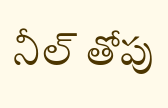నీల్ తోపు